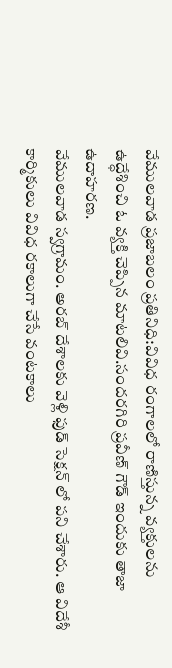వేములవాడ ప్రజాబలం ప్రతినిధి:వివిధ రంగాలలో రాణిస్తున్న వ్యక్తులను ఉద్ధేశించి ఓ వ్యక్తి చెప్పిన మాటలివి.సందరగిరి ప్రవీణ్ గౌడ్ ఇందుకు తాజా ఉదాహరణ.
వేములవాడ స్వగ్రామం. అరబ్ దేశాలకు వెళ్లి ఫుడ్ సెక్షన్ లో పని చేశారు. ఆ విదేశీ కార్మికులు వివిధ రకాలుగా చేసే వంటకాలు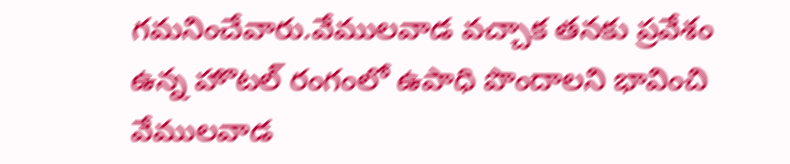గమనించేవారు.వేములవాడ వచ్చాక తనకు ప్రవేశం ఉన్న హొటల్ రంగంలో ఉపాధి పొందాలని భావించి వేములవాడ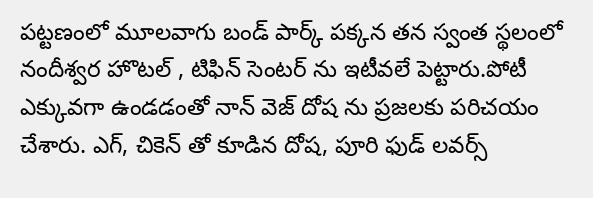పట్టణంలో మూలవాగు బండ్ పార్క్ పక్కన తన స్వంత స్థలంలో నందీశ్వర హొటల్ , టిఫిన్ సెంటర్ ను ఇటీవలే పెట్టారు.పోటీ ఎక్కువగా ఉండడంతో నాన్ వెజ్ దోష ను ప్రజలకు పరిచయం చేశారు. ఎగ్, చికెన్ తో కూడిన దోష, పూరి ఫుడ్ లవర్స్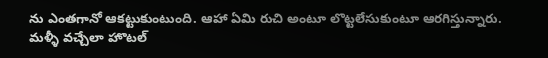ను ఎంతగానో ఆకట్టుకుంటుంది. ఆహా ఏమి రుచి అంటూ లొట్టలేసుకుంటూ ఆరగిస్తున్నారు.
మళ్ళీ వచ్చేలా హొటల్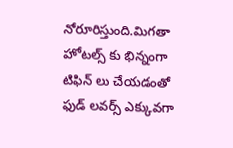నోరూరిస్తుంది.మిగతా హోటల్స్ కు భిన్నంగా టిఫిన్ లు చేయడంతో ఫుడ్ లవర్స్ ఎక్కువగా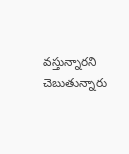వస్తున్నారని చెబుతున్నారు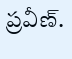ప్రవీణ్.